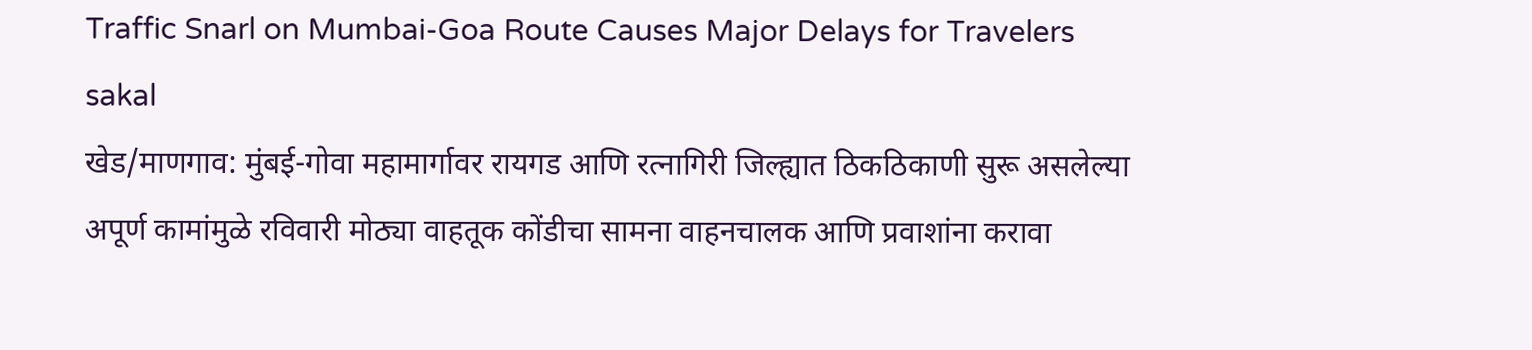Traffic Snarl on Mumbai-Goa Route Causes Major Delays for Travelers
sakal
खेड/माणगाव: मुंबई-गोवा महामार्गावर रायगड आणि रत्नागिरी जिल्ह्यात ठिकठिकाणी सुरू असलेल्या अपूर्ण कामांमुळे रविवारी मोठ्या वाहतूक कोंडीचा सामना वाहनचालक आणि प्रवाशांना करावा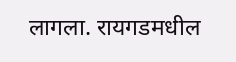लागला. रायगडमधील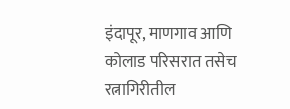इंदापूर, माणगाव आणि कोलाड परिसरात तसेच रत्नागिरीतील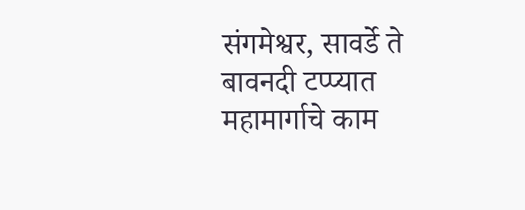संगमेश्वर, सावर्डे ते बावनदी टप्प्यात महामार्गाचे काम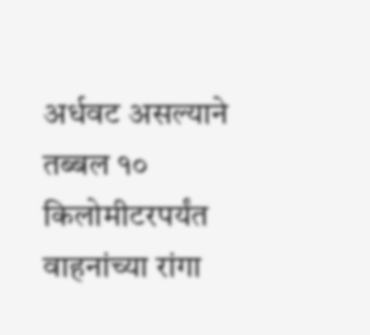अर्धवट असल्याने तब्बल १० किलोमीटरपर्यंत वाहनांच्या रांगा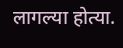लागल्या होत्या.